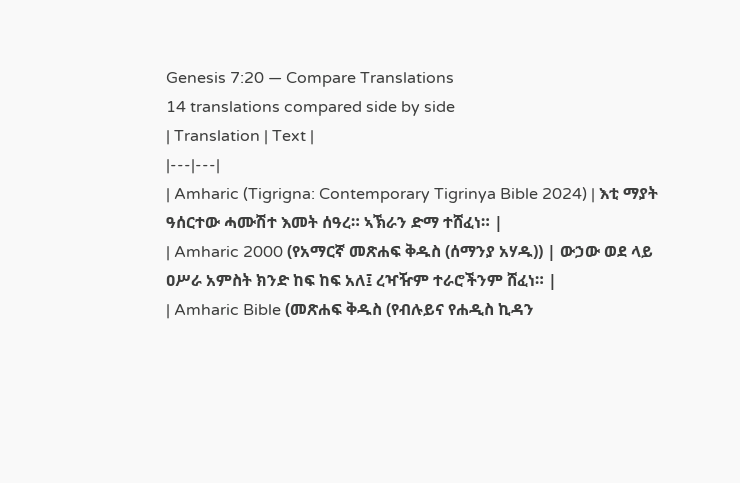Genesis 7:20 — Compare Translations
14 translations compared side by side
| Translation | Text |
|---|---|
| Amharic (Tigrigna: Contemporary Tigrinya Bible 2024) | እቲ ማያት ዓሰርተው ሓሙሽተ እመት ሰዓረ። ኣኽራን ድማ ተሸፈነ። |
| Amharic 2000 (የአማርኛ መጽሐፍ ቅዱስ (ሰማንያ አሃዱ)) | ውኃው ወደ ላይ ዐሥራ አምስት ክንድ ከፍ ከፍ አለ፤ ረዣዥም ተራሮችንም ሸፈነ። |
| Amharic Bible (መጽሐፍ ቅዱስ (የብሉይና የሐዲስ ኪዳን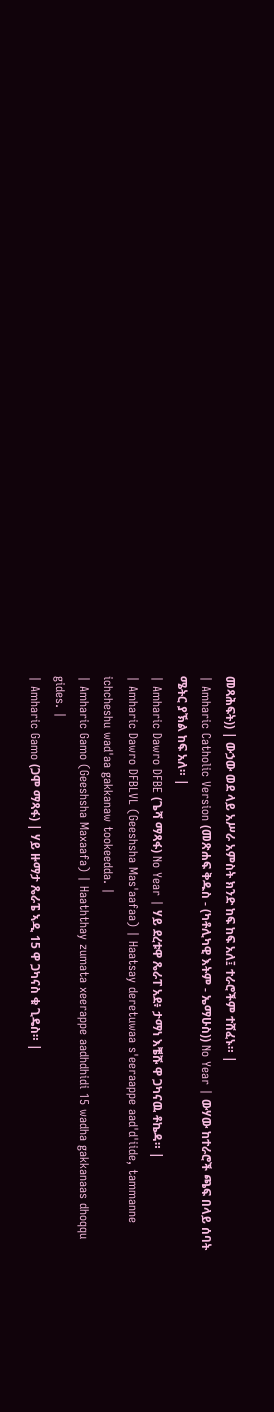መጻሕፍት)) | ውኃው ወደ ላይ አሥራ አምስት ክንድ ከፍ ከፍ አለ፤ ተራሮችም ተሸፈኑ። |
| Amharic Catholic Version (መጽሐፍ ቅዱስ - (ካቶሊካዊ እትም - ኤማሁስ)) No Year | ውሃው ከተራሮች ጫፍ በላይ ሰባት ሜትር ያኽል ከፍ አለ። |
| Amharic Dawro DFBE (ጌሻ ማጻፋ) No Year | ሃይ ደረቱዋ ጼራፐ አደ፥ ታማነ እቼሹ ዋ ጋካናዉ ቶኬዳ። |
| Amharic Dawro DFBLVL (Geeshsha Mas'aafaa) | Haatsay deretuwaa s'eeraappe aad'd'iide, tammanne ichcheshu wad'aa gakkanaw tookeedda. |
| Amharic Gamo (Geeshsha Maxaafa) | Haaththay zumata xeerappe aadhdhidi 15 wadha gakkanaas dhoqqu gides. |
| Amharic Gamo (ጋሞ ማጻፋ) | ሃይ ዙማታ ጼራፔ ኣዲ 15 ዋ ጋካናስ ቁ ጊዴስ። |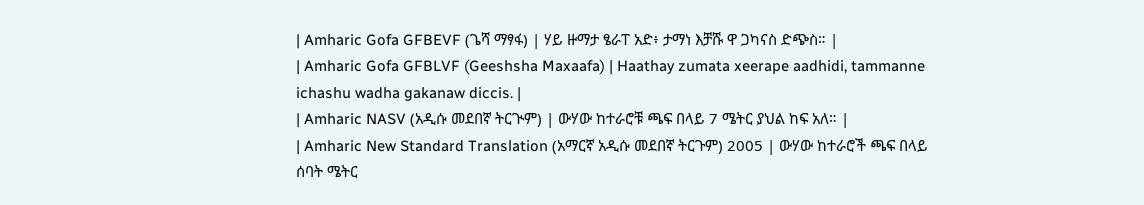| Amharic Gofa GFBEVF (ጌሻ ማፃፋ) | ሃይ ዙማታ ፄራፐ አድ፥ ታማነ እቻሹ ዋ ጋካናስ ድጭስ። |
| Amharic Gofa GFBLVF (Geeshsha Maxaafa) | Haathay zumata xeerape aadhidi, tammanne ichashu wadha gakanaw diccis. |
| Amharic NASV (አዲሱ መደበኛ ትርጒም) | ውሃው ከተራሮቹ ጫፍ በላይ 7 ሜትር ያህል ከፍ አለ። |
| Amharic New Standard Translation (አማርኛ አዲሱ መደበኛ ትርጉም) 2005 | ውሃው ከተራሮች ጫፍ በላይ ሰባት ሜትር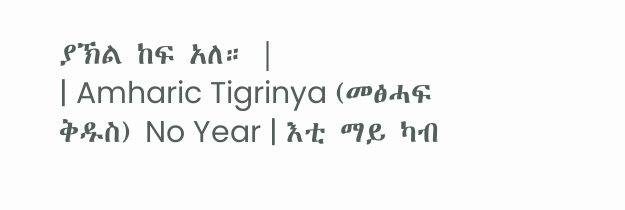ያኽል ከፍ አለ። |
| Amharic Tigrinya (መፅሓፍ ቅዱስ) No Year | እቲ ማይ ካብ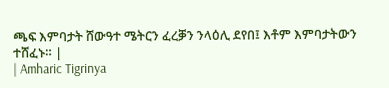ጫፍ እምባታት ሸውዓተ ሜትርን ፈረቓን ንላዕሊ ደየበ፤ እቶም እምባታትውን ተሸፈኑ። |
| Amharic Tigrinya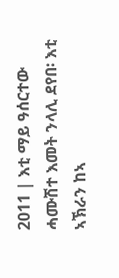2011 | እቲ ማይ ዓሰርተው ሓሙሽተ እመት ንላሊ ደየበ፡ እቲ ኣኽራን ከኣ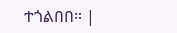ተጎልበበ። |